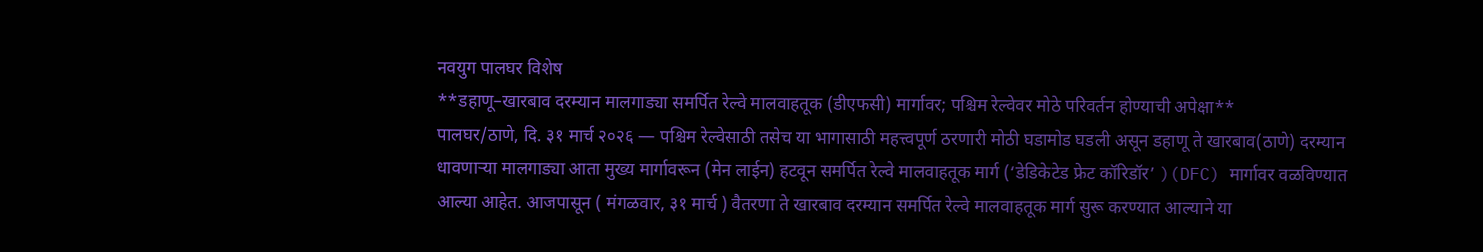नवयुग पालघर विशेष
**डहाणू–खारबाव दरम्यान मालगाड्या समर्पित रेल्वे मालवाहतूक (डीएफसी) मार्गावर; पश्चिम रेल्वेवर मोठे परिवर्तन होण्याची अपेक्षा**
पालघर/ठाणे, दि. ३१ मार्च २०२६ — पश्चिम रेल्वेसाठी तसेच या भागासाठी महत्त्वपूर्ण ठरणारी मोठी घडामोड घडली असून डहाणू ते खारबाव(ठाणे) दरम्यान धावणाऱ्या मालगाड्या आता मुख्य मार्गावरून (मेन लाईन) हटवून समर्पित रेल्वे मालवाहतूक मार्ग (‘डेडिकेटेड फ्रेट कॉरिडॉर’ )(DFC) मार्गावर वळविण्यात आल्या आहेत. आजपासून ( मंगळवार, ३१ मार्च ) वैतरणा ते खारबाव दरम्यान समर्पित रेल्वे मालवाहतूक मार्ग सुरू करण्यात आल्याने या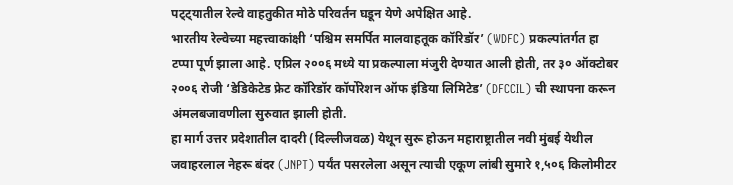पट्ट्यातील रेल्वे वाहतुकीत मोठे परिवर्तन घडून येणे अपेक्षित आहे.
भारतीय रेल्वेच्या महत्त्वाकांक्षी ‘पश्चिम समर्पित मालवाहतूक कॉरिडॉर’ (WDFC) प्रकल्पांतर्गत हा टप्पा पूर्ण झाला आहे. एप्रिल २००६ मध्ये या प्रकल्पाला मंजुरी देण्यात आली होती, तर ३० ऑक्टोबर २००६ रोजी ‘डेडिकेटेड फ्रेट कॉरिडॉर कॉर्पोरेशन ऑफ इंडिया लिमिटेड’ (DFCCIL) ची स्थापना करून अंमलबजावणीला सुरुवात झाली होती.
हा मार्ग उत्तर प्रदेशातील दादरी (दिल्लीजवळ) येथून सुरू होऊन महाराष्ट्रातील नवी मुंबई येथील जवाहरलाल नेहरू बंदर (JNPT) पर्यंत पसरलेला असून त्याची एकूण लांबी सुमारे १,५०६ किलोमीटर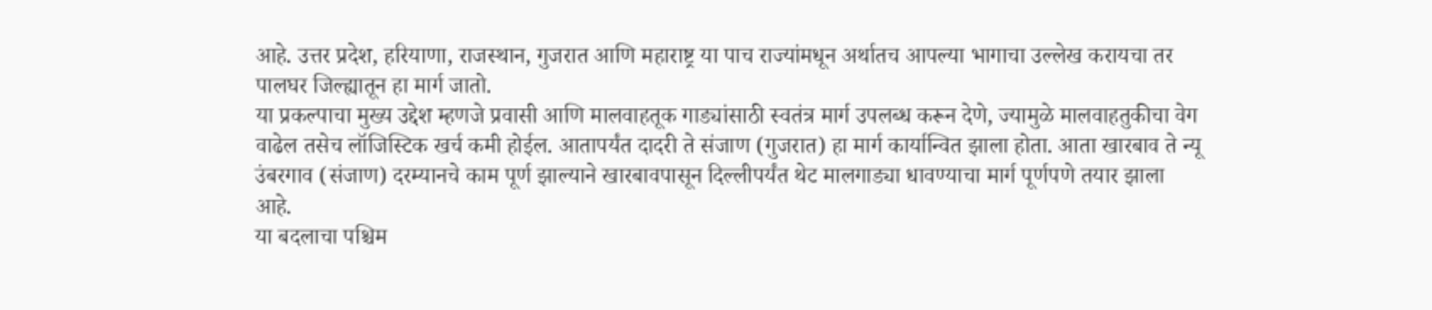आहे. उत्तर प्रदेश, हरियाणा, राजस्थान, गुजरात आणि महाराष्ट्र या पाच राज्यांमधून अर्थातच आपल्या भागाचा उल्लेख करायचा तर पालघर जिल्ह्यातून हा मार्ग जातो.
या प्रकल्पाचा मुख्य उद्देश म्हणजे प्रवासी आणि मालवाहतूक गाड्यांसाठी स्वतंत्र मार्ग उपलब्ध करून देणे, ज्यामुळे मालवाहतुकीचा वेग वाढेल तसेच लॉजिस्टिक खर्च कमी होईल. आतापर्यंत दादरी ते संजाण (गुजरात) हा मार्ग कार्यान्वित झाला होता. आता खारबाव ते न्यू उंबरगाव (संजाण) दरम्यानचे काम पूर्ण झाल्याने खारबावपासून दिल्लीपर्यंत थेट मालगाड्या धावण्याचा मार्ग पूर्णपणे तयार झाला आहे.
या बदलाचा पश्चिम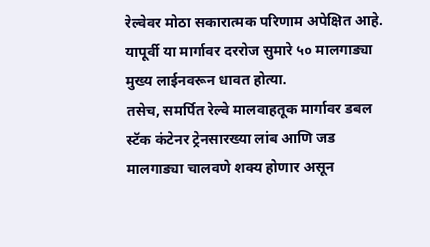रेल्वेवर मोठा सकारात्मक परिणाम अपेक्षित आहे. यापूर्वी या मार्गावर दररोज सुमारे ५० मालगाड्या मुख्य लाईनवरून धावत होत्या.
तसेच, समर्पित रेल्वे मालवाहतूक मार्गावर डबल स्टॅक कंटेनर ट्रेनसारख्या लांब आणि जड मालगाड्या चालवणे शक्य होणार असून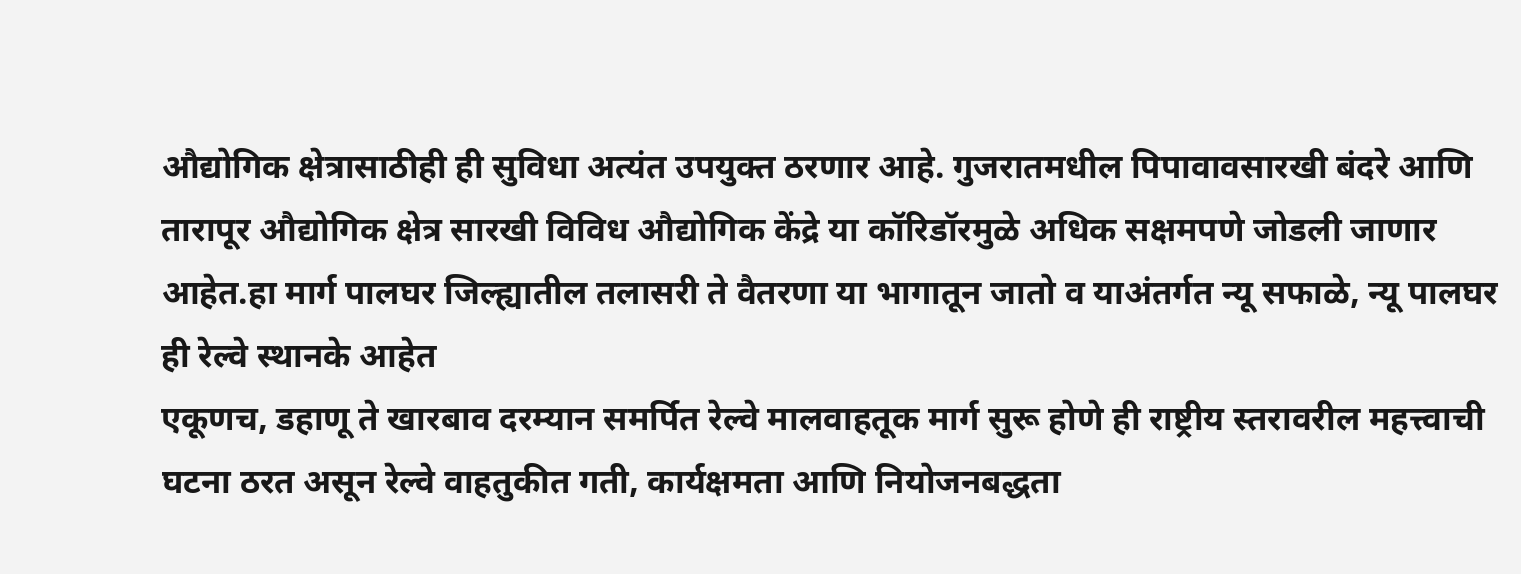औद्योगिक क्षेत्रासाठीही ही सुविधा अत्यंत उपयुक्त ठरणार आहे. गुजरातमधील पिपावावसारखी बंदरे आणि तारापूर औद्योगिक क्षेत्र सारखी विविध औद्योगिक केंद्रे या कॉरिडॉरमुळे अधिक सक्षमपणे जोडली जाणार आहेत.हा मार्ग पालघर जिल्ह्यातील तलासरी ते वैतरणा या भागातून जातो व याअंतर्गत न्यू सफाळे, न्यू पालघर ही रेल्वे स्थानके आहेत
एकूणच, डहाणू ते खारबाव दरम्यान समर्पित रेल्वे मालवाहतूक मार्ग सुरू होणे ही राष्ट्रीय स्तरावरील महत्त्वाची घटना ठरत असून रेल्वे वाहतुकीत गती, कार्यक्षमता आणि नियोजनबद्धता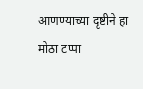आणण्याच्या दृष्टीने हा मोठा टप्पा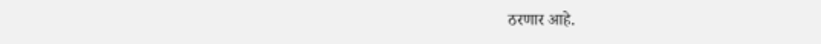ठरणार आहे.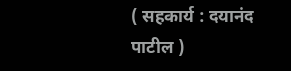( सहकार्य : दयानंद पाटील )